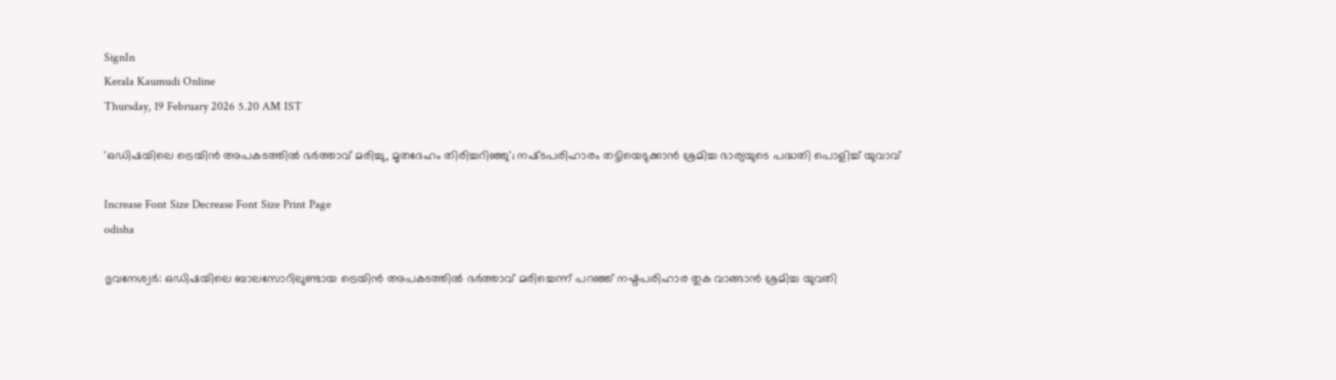SignIn
Kerala Kaumudi Online
Thursday, 19 February 2026 5.20 AM IST

'ഒഡിഷയിലെ ട്രെയിൻ അപകടത്തിൽ ഭർത്താവ് മരിച്ചു, മൃതദേഹം തിരിച്ചറിഞ്ഞു'; നഷ്‌ടപരിഹാരം തട്ടിയെടുക്കാൻ ശ്രമിച്ച ഭാര്യയുടെ പദ്ധതി പൊളിച്ച് യുവാവ്

Increase Font Size Decrease Font Size Print Page
odisha

ഭുവനേശ്വർ: ഒഡിഷയിലെ ബാലസോറിലുണ്ടായ ട്രെയിൻ അപകടത്തിൽ ഭർത്താവ് മരിച്ചെന്ന് പറഞ്ഞ് നഷ്ടപരിഹാര തുക വാങ്ങാൻ ശ്രമിച്ച യുവതി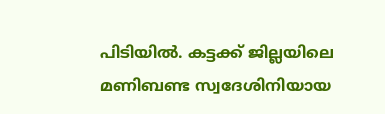പിടിയിൽ. കട്ടക്ക് ജില്ലയിലെ മണിബണ്ട സ്വദേശിനിയായ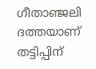ഗീതാഞ്ജലി ദത്തയാണ് തട്ടിപ്പിന്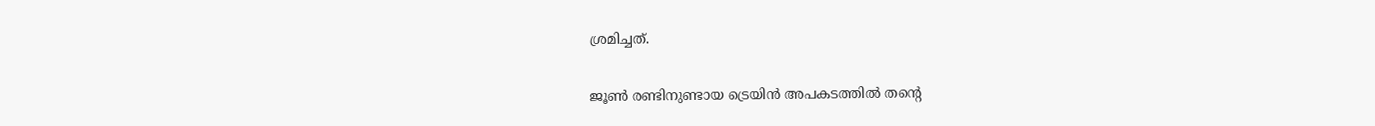ശ്രമിച്ചത്.

ജൂൺ രണ്ടിനുണ്ടായ ട്രെയിൻ അപകടത്തിൽ തന്റെ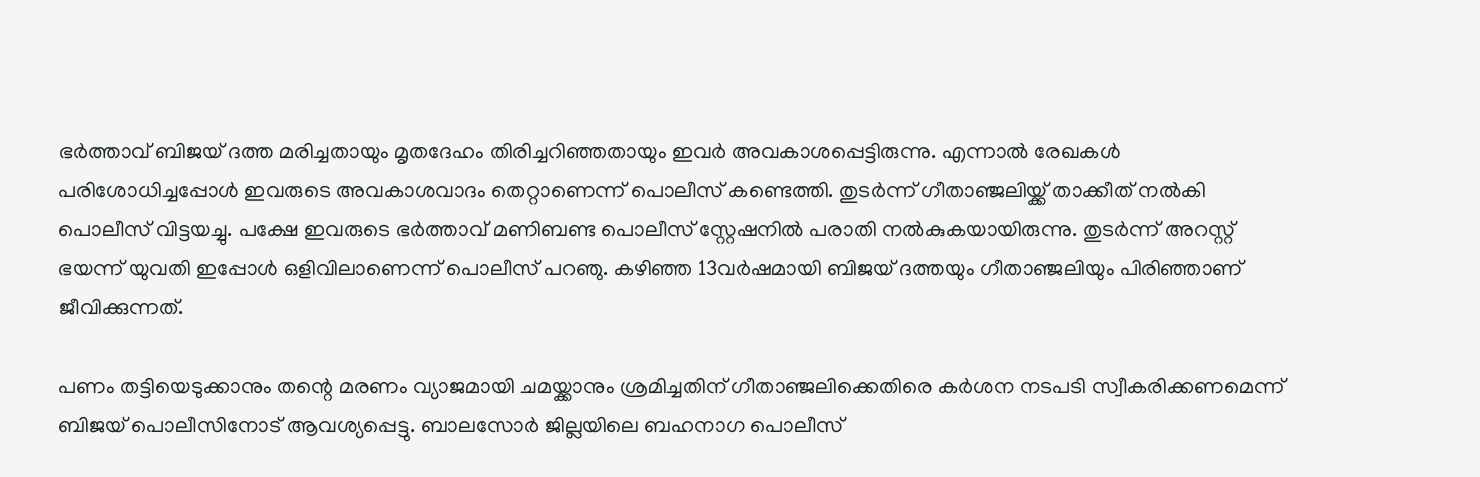ഭർത്താവ് ബിജയ് ദത്ത മരിച്ചതായും മൃതദേഹം തിരിച്ചറിഞ്ഞതായും ഇവർ അവകാശപ്പെട്ടിരുന്നു. എന്നാൽ രേഖകൾ പരിശോധിച്ചപ്പോൾ ഇവരുടെ അവകാശവാദം തെറ്റാണെന്ന് പൊലീസ് കണ്ടെത്തി. തുടർന്ന് ഗീതാഞ്ജലിയ്ക്ക് താക്കീത് നൽകി പൊലീസ് വിട്ടയച്ചു. പക്ഷേ ഇവരുടെ ഭർത്താവ് മണിബണ്ട പൊലീസ് സ്റ്റേഷനിൽ പരാതി നൽകുകയായിരുന്നു. തുടർന്ന് അറസ്റ്റ് ഭയന്ന് യുവതി ഇപ്പോൾ ഒളിവിലാണെന്ന് പൊലീസ് പറഞു. കഴിഞ്ഞ 13വർഷമായി ബിജയ് ദത്തയും ഗീതാഞ്ജലിയും പിരിഞ്ഞാണ് ജീവിക്കുന്നത്.

പണം തട്ടിയെടുക്കാനും തന്റെ മരണം വ്യാജമായി ചമയ്ക്കാനും ശ്രമിച്ചതിന് ഗീതാഞ്ജലിക്കെതിരെ കർശന നടപടി സ്വീകരിക്കണമെന്ന് ബിജയ് പൊലീസിനോട് ആവശ്യപ്പെട്ടു. ബാലസോ‌ർ ജില്ലയിലെ ബഹനാഗ പൊലീസ്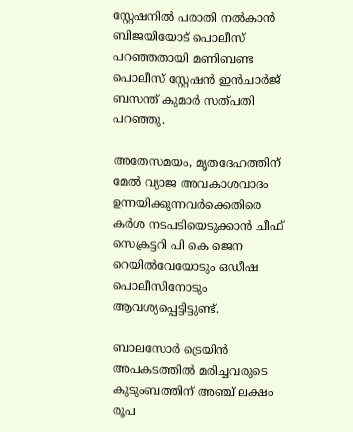സ്റ്റേഷനിൽ പരാതി നൽകാൻ ബിജയിയോട് പൊലീസ് പറഞ്ഞതായി മണിബണ്ട പൊലീസ് സ്റ്റേഷൻ ഇൻചാർജ് ബസന്ത് കുമാർ സത്പതി പറഞ്ഞു.

അതേസമയം, മൃതദേഹത്തിന് മേൽ വ്യാജ അവകാശവാദം ഉന്നയിക്കുന്നവർക്കെതിരെ കർശ നടപടിയെടുക്കാൻ ചീഫ് സെക്രട്ടറി പി കെ ജെന റെയിൽവേയോടും ഒഡീഷ പൊലീസിനോടും ആവശ്യപ്പെട്ടിട്ടുണ്ട്.

ബാലസോർ ട്രെയിൻ അപകടത്തിൽ മരിച്ചവരുടെ കുടുംബത്തിന് അഞ്ച് ലക്ഷം രൂപ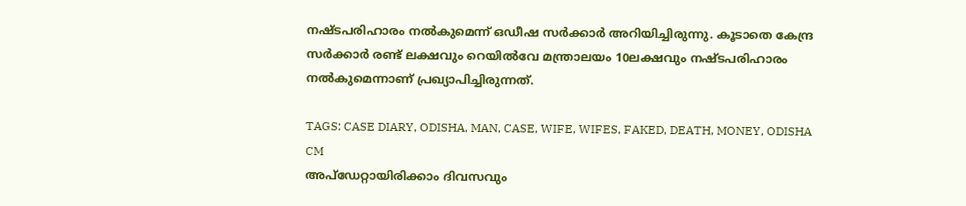നഷ്‌ടപരിഹാരം നൽകുമെന്ന് ഒഡീഷ സർക്കാർ അറിയിച്ചിരുന്നു. കൂടാതെ കേന്ദ്ര സർക്കാർ രണ്ട് ലക്ഷവും റെയിൽവേ മന്ത്രാലയം 10ലക്ഷവും നഷ്ടപരിഹാരം നൽകുമെന്നാണ് പ്രഖ്യാപിച്ചിരുന്നത്.

TAGS: CASE DIARY, ODISHA, MAN, CASE, WIFE, WIFES, FAKED, DEATH, MONEY, ODISHA CM
അപ്ഡേറ്റായിരിക്കാം ദിവസവും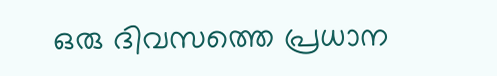ഒരു ദിവസത്തെ പ്രധാന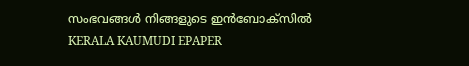സംഭവങ്ങൾ നിങ്ങളുടെ ഇൻബോക്സിൽ
KERALA KAUMUDI EPAPER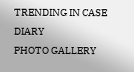TRENDING IN CASE DIARY
PHOTO GALLERY